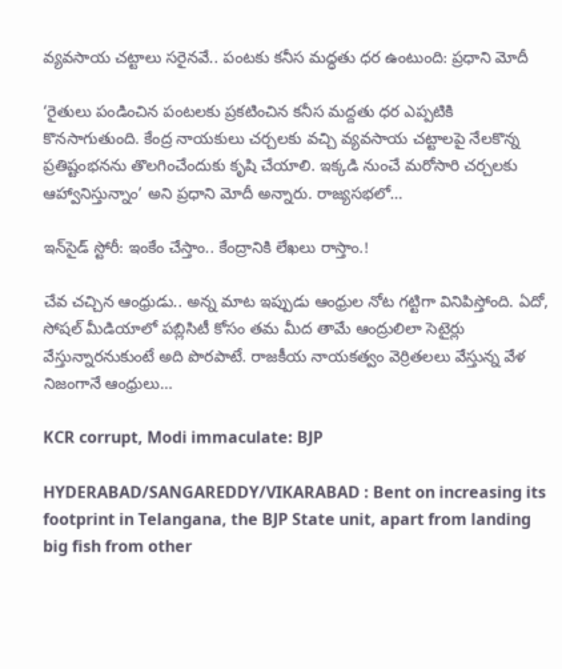వ్యవసాయ చట్టాలు సరైనవే.. పంటకు కనీస మద్ధతు ధర ఉంటుంది: ప్రధాని మోదీ

‘రైతులు పండించిన పంటలకు ప్రకటించిన కనీస మద్దతు ధర ఎప్పటికి కొనసాగుతుంది. కేంద్ర నాయకులు చర్చలకు వచ్చి వ్యవసాయ చట్టాలపై నేలకొన్న ప్రతిష్టంభనను తొలగించేందుకు కృషి చేయాలి. ఇక్కడి నుంచే మరోసారి చర్చలకు ఆహ్వానిస్తున్నాం’ అని ప్రధాని మోదీ అన్నారు. రాజ్యసభలో…

ఇన్‌సైడ్ స్టోరీ: ఇంకేం చేస్తాం.. కేంద్రానికి లేఖలు రాస్తాం.!

చేవ చచ్చిన ఆంధ్రుడు.. అన్న మాట ఇప్పుడు ఆంధ్రుల నోట గట్టిగా వినిపిస్తోంది. ఏదో, సోషల్ మీడియాలో పబ్లిసిటీ కోసం తమ మీద తామే ఆంద్రులిలా సెటైర్లు వేస్తున్నారనుకుంటే అది పొరపాటే. రాజకీయ నాయకత్వం వెర్రితలలు వేస్తున్న వేళ నిజంగానే ఆంధ్రులు…

KCR corrupt, Modi immaculate: BJP

HYDERABAD/SANGAREDDY/VIKARABAD : Bent on increasing its footprint in Telangana, the BJP State unit, apart from landing big fish from other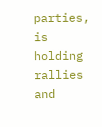parties, is holding rallies and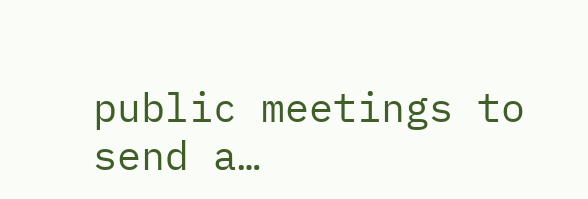public meetings to send a…